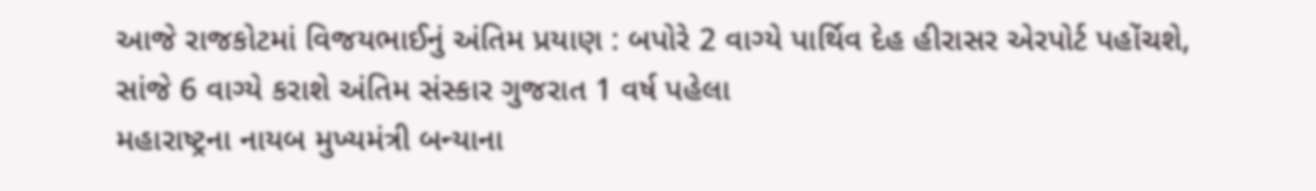આજે રાજકોટમાં વિજયભાઈનું અંતિમ પ્રયાણ : બપોરે 2 વાગ્યે પાર્થિવ દેહ હીરાસર એરપોર્ટ પહોંચશે, સાંજે 6 વાગ્યે કરાશે અંતિમ સંસ્કાર ગુજરાત 1 વર્ષ પહેલા
મહારાષ્ટ્રના નાયબ મુખ્યમંત્રી બન્યાના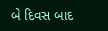બે દિવસ બાદ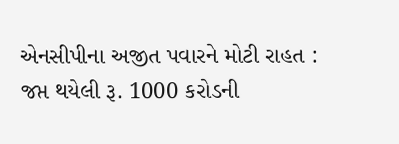એનસીપીના અજીત પવારને મોટી રાહત : જપ્ત થયેલી રૂ. 1000 કરોડની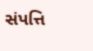સંપત્તિ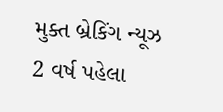મુક્ત બ્રેકિંગ ન્યૂઝ 2 વર્ષ પહેલા